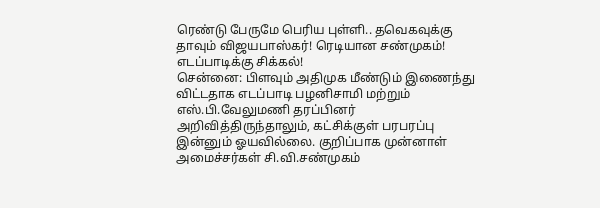ரெண்டு பேருமே பெரிய புள்ளி.. தவெகவுக்கு தாவும் விஜயபாஸ்கர்! ரெடியான சண்முகம்! எடப்பாடிக்கு சிக்கல்!
சென்னை: பிளவும் அதிமுக மீண்டும் இணைந்து விட்டதாக எடப்பாடி பழனிசாமி மற்றும் எஸ்.பி.வேலுமணி தரப்பினர் அறிவித்திருந்தாலும், கட்சிக்குள் பரபரப்பு இன்னும் ஓயவில்லை. குறிப்பாக முன்னாள் அமைச்சர்கள் சி.வி.சண்முகம்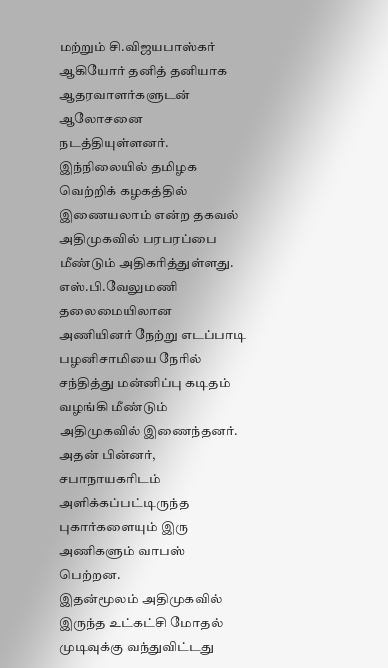மற்றும் சி.விஜயபாஸ்கர் ஆகியோர் தனித் தனியாக ஆதரவாளர்களுடன் ஆலோசனை நடத்தியுள்ளனர். இந்நிலையில் தமிழக வெற்றிக் கழகத்தில் இணையலாம் என்ற தகவல் அதிமுகவில் பரபரப்பை மீண்டும் அதிகரித்துள்ளது.
எஸ்.பி.வேலுமணி தலைமையிலான அணியினர் நேற்று எடப்பாடி பழனிசாமியை நேரில் சந்தித்து மன்னிப்பு கடிதம் வழங்கி மீண்டும் அதிமுகவில் இணைந்தனர். அதன் பின்னர், சபாநாயகரிடம் அளிக்கப்பட்டிருந்த புகார்களையும் இரு அணிகளும் வாபஸ் பெற்றன.
இதன்மூலம் அதிமுகவில் இருந்த உட்கட்சி மோதல் முடிவுக்கு வந்துவிட்டது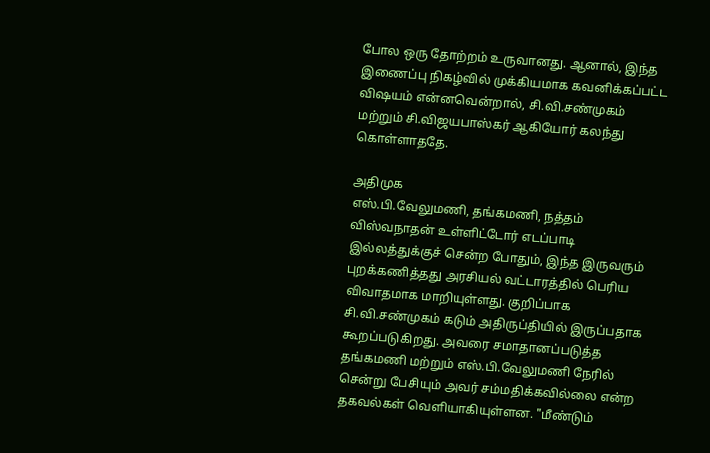போல ஒரு தோற்றம் உருவானது. ஆனால், இந்த இணைப்பு நிகழ்வில் முக்கியமாக கவனிக்கப்பட்ட விஷயம் என்னவென்றால், சி.வி.சண்முகம் மற்றும் சி.விஜயபாஸ்கர் ஆகியோர் கலந்து கொள்ளாததே.

அதிமுக
எஸ்.பி.வேலுமணி, தங்கமணி, நத்தம் விஸ்வநாதன் உள்ளிட்டோர் எடப்பாடி இல்லத்துக்குச் சென்ற போதும், இந்த இருவரும் புறக்கணித்தது அரசியல் வட்டாரத்தில் பெரிய விவாதமாக மாறியுள்ளது. குறிப்பாக சி.வி.சண்முகம் கடும் அதிருப்தியில் இருப்பதாக கூறப்படுகிறது. அவரை சமாதானப்படுத்த தங்கமணி மற்றும் எஸ்.பி.வேலுமணி நேரில் சென்று பேசியும் அவர் சம்மதிக்கவில்லை என்ற தகவல்கள் வெளியாகியுள்ளன. "மீண்டும்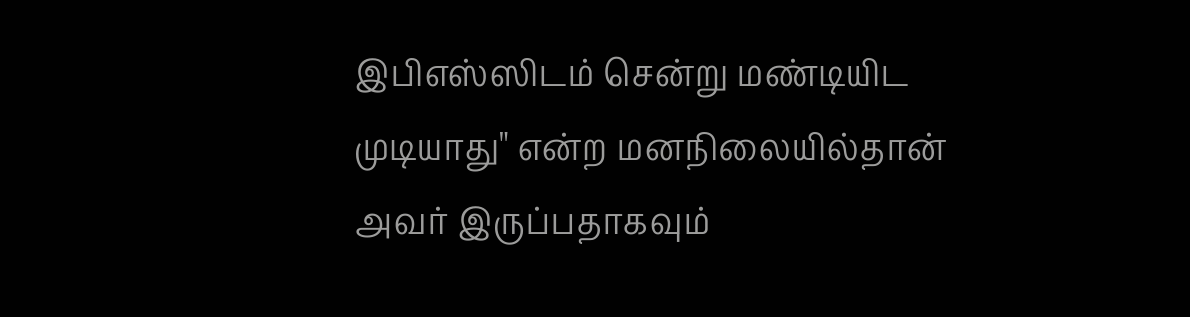இபிஎஸ்ஸிடம் சென்று மண்டியிட முடியாது" என்ற மனநிலையில்தான் அவர் இருப்பதாகவும்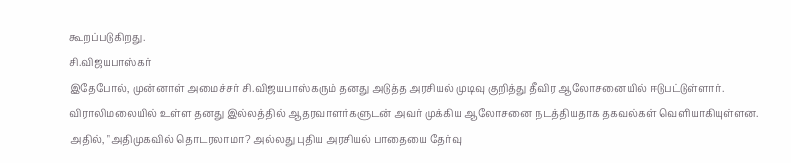கூறப்படுகிறது.
சி.விஜயபாஸ்கர்
இதேபோல், முன்னாள் அமைச்சர் சி.விஜயபாஸ்கரும் தனது அடுத்த அரசியல் முடிவு குறித்து தீவிர ஆலோசனையில் ஈடுபட்டுள்ளார். விராலிமலையில் உள்ள தனது இல்லத்தில் ஆதரவாளர்களுடன் அவர் முக்கிய ஆலோசனை நடத்தியதாக தகவல்கள் வெளியாகியுள்ளன. அதில், "அதிமுகவில் தொடரலாமா? அல்லது புதிய அரசியல் பாதையை தேர்வு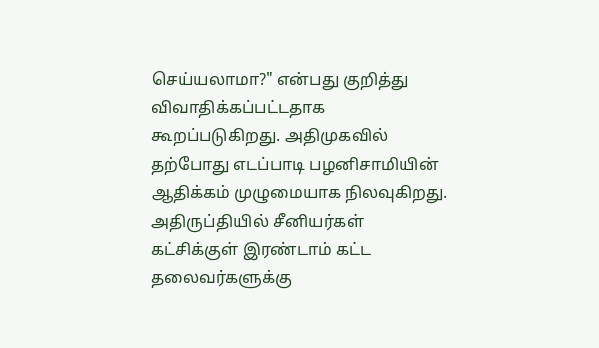செய்யலாமா?" என்பது குறித்து விவாதிக்கப்பட்டதாக கூறப்படுகிறது. அதிமுகவில் தற்போது எடப்பாடி பழனிசாமியின் ஆதிக்கம் முழுமையாக நிலவுகிறது.
அதிருப்தியில் சீனியர்கள்
கட்சிக்குள் இரண்டாம் கட்ட தலைவர்களுக்கு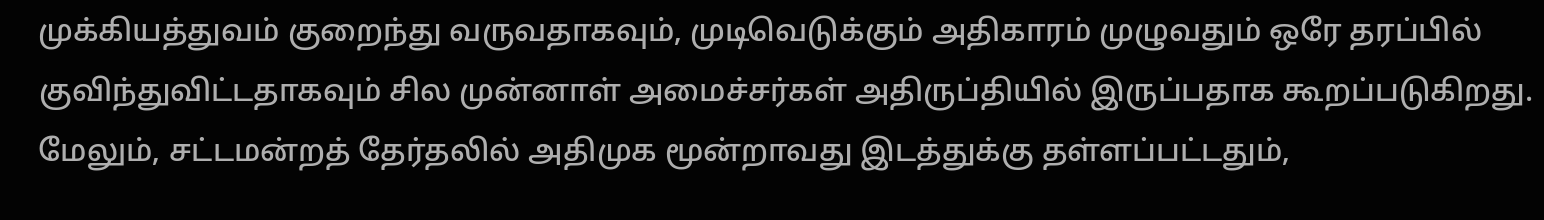முக்கியத்துவம் குறைந்து வருவதாகவும், முடிவெடுக்கும் அதிகாரம் முழுவதும் ஒரே தரப்பில் குவிந்துவிட்டதாகவும் சில முன்னாள் அமைச்சர்கள் அதிருப்தியில் இருப்பதாக கூறப்படுகிறது. மேலும், சட்டமன்றத் தேர்தலில் அதிமுக மூன்றாவது இடத்துக்கு தள்ளப்பட்டதும்,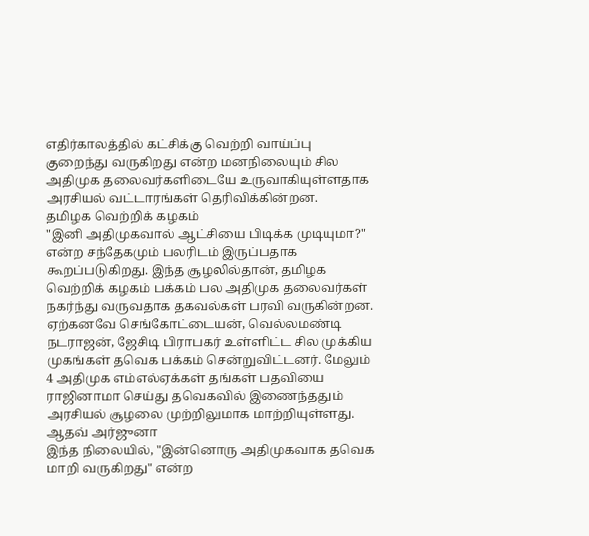எதிர்காலத்தில் கட்சிக்கு வெற்றி வாய்ப்பு குறைந்து வருகிறது என்ற மனநிலையும் சில அதிமுக தலைவர்களிடையே உருவாகியுள்ளதாக அரசியல் வட்டாரங்கள் தெரிவிக்கின்றன.
தமிழக வெற்றிக் கழகம்
"இனி அதிமுகவால் ஆட்சியை பிடிக்க முடியுமா?" என்ற சந்தேகமும் பலரிடம் இருப்பதாக கூறப்படுகிறது. இந்த சூழலில்தான், தமிழக வெற்றிக் கழகம் பக்கம் பல அதிமுக தலைவர்கள் நகர்ந்து வருவதாக தகவல்கள் பரவி வருகின்றன. ஏற்கனவே செங்கோட்டையன், வெல்லமண்டி நடராஜன், ஜேசிடி பிராபகர் உள்ளிட்ட சில முக்கிய முகங்கள் தவெக பக்கம் சென்றுவிட்டனர். மேலும் 4 அதிமுக எம்எல்ஏக்கள் தங்கள் பதவியை ராஜினாமா செய்து தவெகவில் இணைந்ததும் அரசியல் சூழலை முற்றிலுமாக மாற்றியுள்ளது.
ஆதவ் அர்ஜுனா
இந்த நிலையில், "இன்னொரு அதிமுகவாக தவெக மாறி வருகிறது" என்ற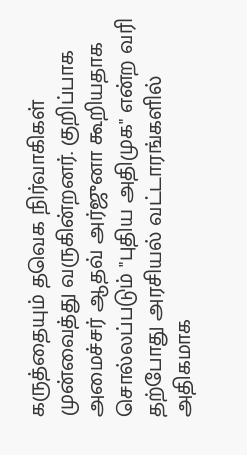கருத்தையும் தவெக நிர்வாகிகள் முன்வைத்து வருகின்றனர். குறிப்பாக அமைச்சர் ஆதவ் அர்ஜுனா கூறியதாக சொல்லப்படும் "புதிய அதிமுக" என்ற வரி தற்போது அரசியல் வட்டாரங்களில் அதிகமாக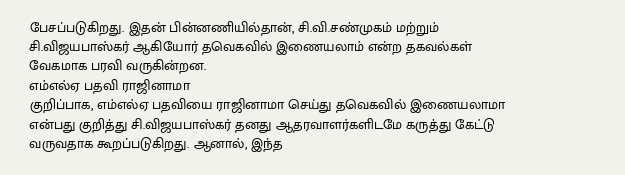பேசப்படுகிறது. இதன் பின்னணியில்தான், சி.வி.சண்முகம் மற்றும் சி.விஜயபாஸ்கர் ஆகியோர் தவெகவில் இணையலாம் என்ற தகவல்கள் வேகமாக பரவி வருகின்றன.
எம்எல்ஏ பதவி ராஜினாமா
குறிப்பாக, எம்எல்ஏ பதவியை ராஜினாமா செய்து தவெகவில் இணையலாமா என்பது குறித்து சி.விஜயபாஸ்கர் தனது ஆதரவாளர்களிடமே கருத்து கேட்டு வருவதாக கூறப்படுகிறது. ஆனால், இந்த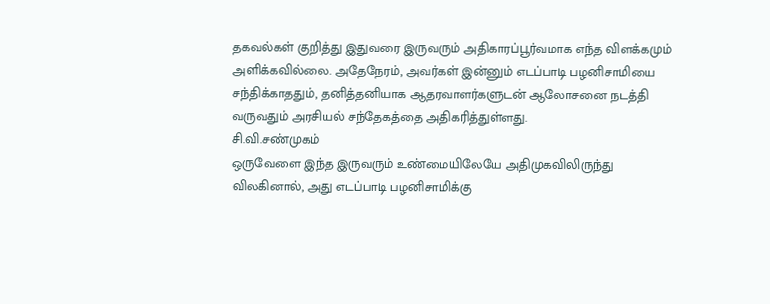தகவல்கள் குறித்து இதுவரை இருவரும் அதிகாரப்பூர்வமாக எந்த விளக்கமும் அளிக்கவில்லை. அதேநேரம், அவர்கள் இன்னும் எடப்பாடி பழனிசாமியை சந்திக்காததும், தனித்தனியாக ஆதரவாளர்களுடன் ஆலோசனை நடத்தி வருவதும் அரசியல் சந்தேகத்தை அதிகரித்துள்ளது.
சி.வி.சண்முகம்
ஒருவேளை இந்த இருவரும் உண்மையிலேயே அதிமுகவிலிருந்து விலகினால், அது எடப்பாடி பழனிசாமிக்கு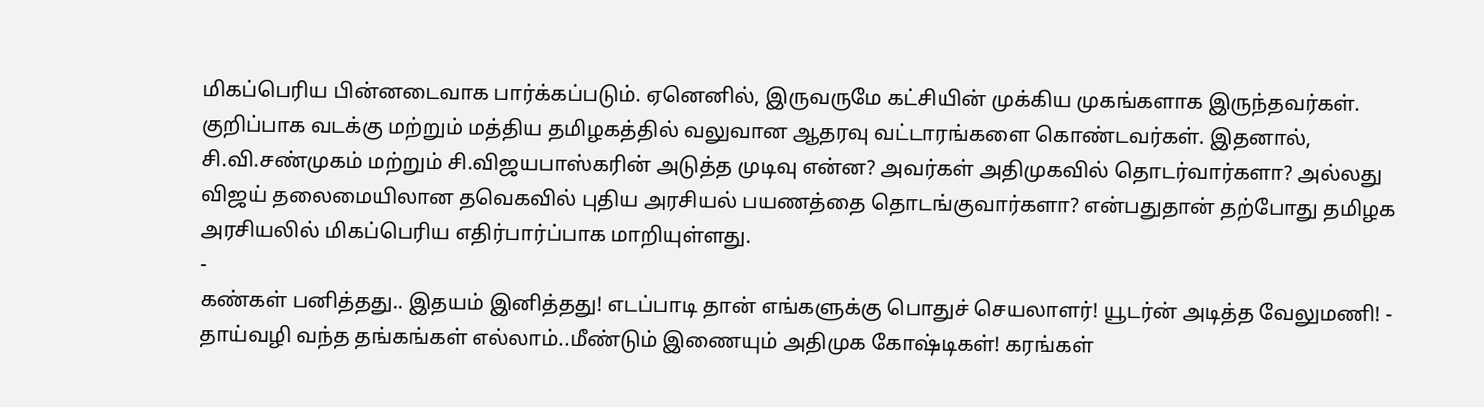மிகப்பெரிய பின்னடைவாக பார்க்கப்படும். ஏனெனில், இருவருமே கட்சியின் முக்கிய முகங்களாக இருந்தவர்கள். குறிப்பாக வடக்கு மற்றும் மத்திய தமிழகத்தில் வலுவான ஆதரவு வட்டாரங்களை கொண்டவர்கள். இதனால், சி.வி.சண்முகம் மற்றும் சி.விஜயபாஸ்கரின் அடுத்த முடிவு என்ன? அவர்கள் அதிமுகவில் தொடர்வார்களா? அல்லது விஜய் தலைமையிலான தவெகவில் புதிய அரசியல் பயணத்தை தொடங்குவார்களா? என்பதுதான் தற்போது தமிழக அரசியலில் மிகப்பெரிய எதிர்பார்ப்பாக மாறியுள்ளது.
-
கண்கள் பனித்தது.. இதயம் இனித்தது! எடப்பாடி தான் எங்களுக்கு பொதுச் செயலாளர்! யூடர்ன் அடித்த வேலுமணி! -
தாய்வழி வந்த தங்கங்கள் எல்லாம்..மீண்டும் இணையும் அதிமுக கோஷ்டிகள்! கரங்கள்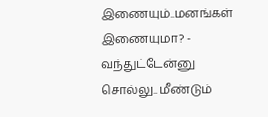இணையும்..மனங்கள் இணையுமா? -
வந்துட்டேன்னு சொல்லு.. மீண்டும்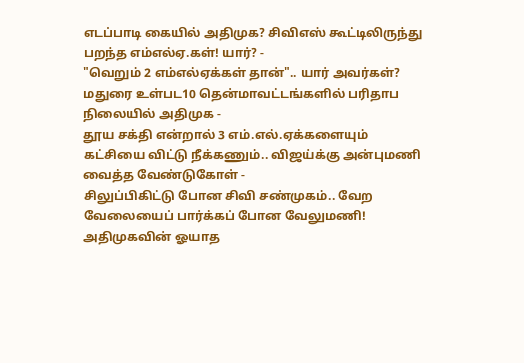எடப்பாடி கையில் அதிமுக? சிவிஎஸ் கூட்டிலிருந்து பறந்த எம்எல்ஏ.கள்! யார்? -
"வெறும் 2 எம்எல்ஏக்கள் தான்".. யார் அவர்கள்? மதுரை உள்பட10 தென்மாவட்டங்களில் பரிதாப நிலையில் அதிமுக -
தூய சக்தி என்றால் 3 எம்.எல்.ஏக்களையும் கட்சியை விட்டு நீக்கணும்.. விஜய்க்கு அன்புமணி வைத்த வேண்டுகோள் -
சிலுப்பிகிட்டு போன சிவி சண்முகம்.. வேற வேலையைப் பார்க்கப் போன வேலுமணி! அதிமுகவின் ஓயாத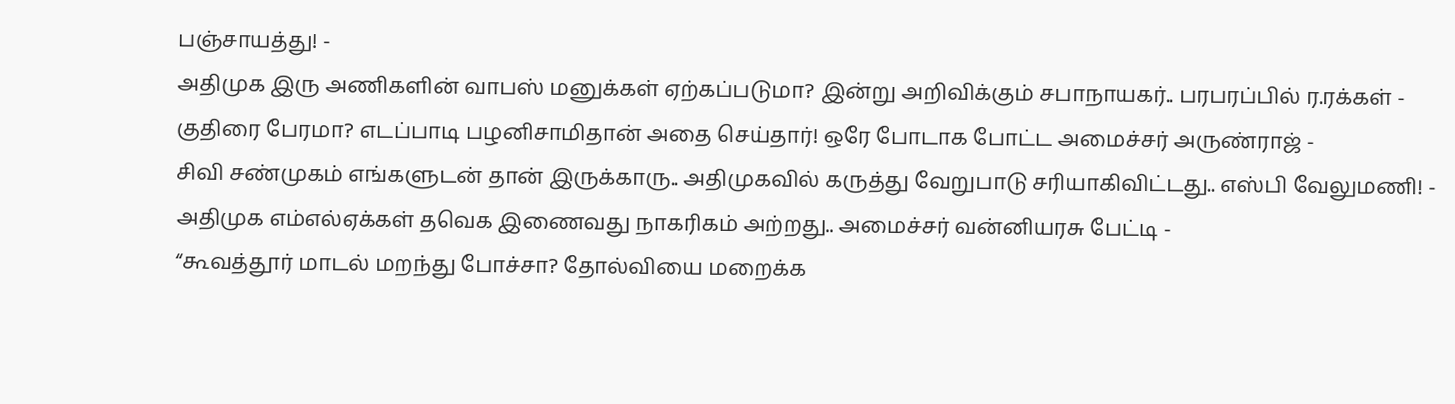பஞ்சாயத்து! -
அதிமுக இரு அணிகளின் வாபஸ் மனுக்கள் ஏற்கப்படுமா? இன்று அறிவிக்கும் சபாநாயகர்.. பரபரப்பில் ர.ரக்கள் -
குதிரை பேரமா? எடப்பாடி பழனிசாமிதான் அதை செய்தார்! ஒரே போடாக போட்ட அமைச்சர் அருண்ராஜ் -
சிவி சண்முகம் எங்களுடன் தான் இருக்காரு.. அதிமுகவில் கருத்து வேறுபாடு சரியாகிவிட்டது.. எஸ்பி வேலுமணி! -
அதிமுக எம்எல்ஏக்கள் தவெக இணைவது நாகரிகம் அற்றது.. அமைச்சர் வன்னியரசு பேட்டி -
“கூவத்தூர் மாடல் மறந்து போச்சா? தோல்வியை மறைக்க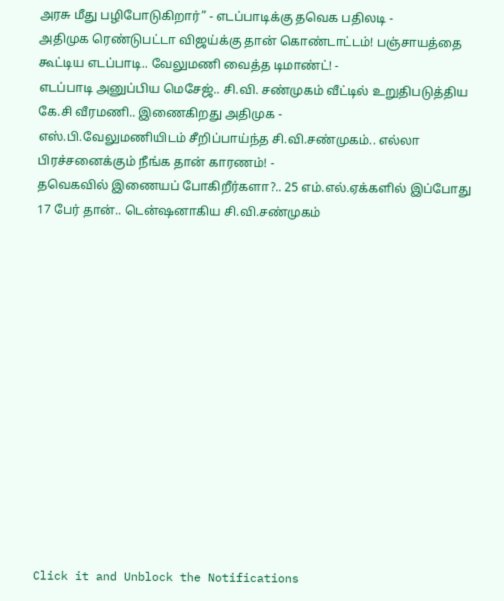அரசு மீது பழிபோடுகிறார்” - எடப்பாடிக்கு தவெக பதிலடி -
அதிமுக ரெண்டுபட்டா விஜய்க்கு தான் கொண்டாட்டம்! பஞ்சாயத்தை கூட்டிய எடப்பாடி.. வேலுமணி வைத்த டிமாண்ட்! -
எடப்பாடி அனுப்பிய மெசேஜ்.. சி.வி. சண்முகம் வீட்டில் உறுதிபடுத்திய கே.சி வீரமணி.. இணைகிறது அதிமுக -
எஸ்.பி.வேலுமணியிடம் சீறிப்பாய்ந்த சி.வி.சண்முகம்.. எல்லா பிரச்சனைக்கும் நீங்க தான் காரணம்! -
தவெகவில் இணையப் போகிறீர்களா?.. 25 எம்.எல்.ஏக்களில் இப்போது 17 பேர் தான்.. டென்ஷனாகிய சி.வி.சண்முகம்














Click it and Unblock the Notifications